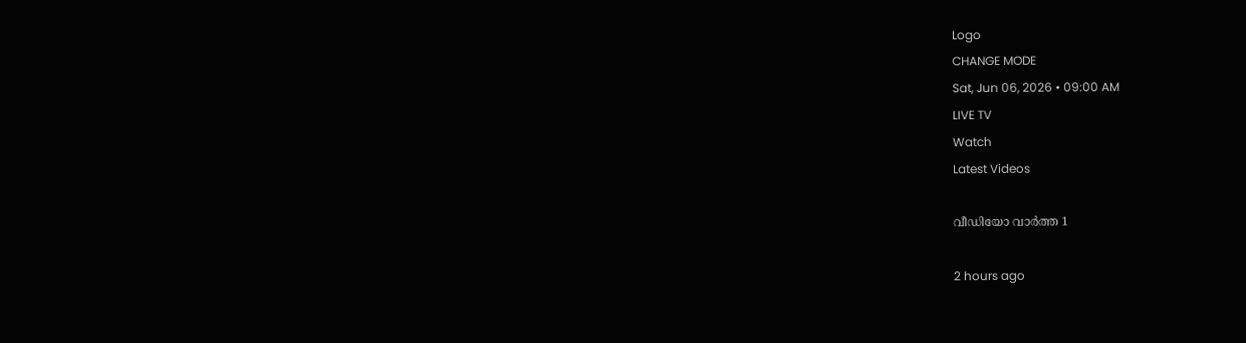Logo
CHANGE MODE
Sat, Jun 06, 2026 • 09:00 AM
LIVE TV
Watch
Latest Videos

വീഡിയോ വാർത്ത 1

2 hours ago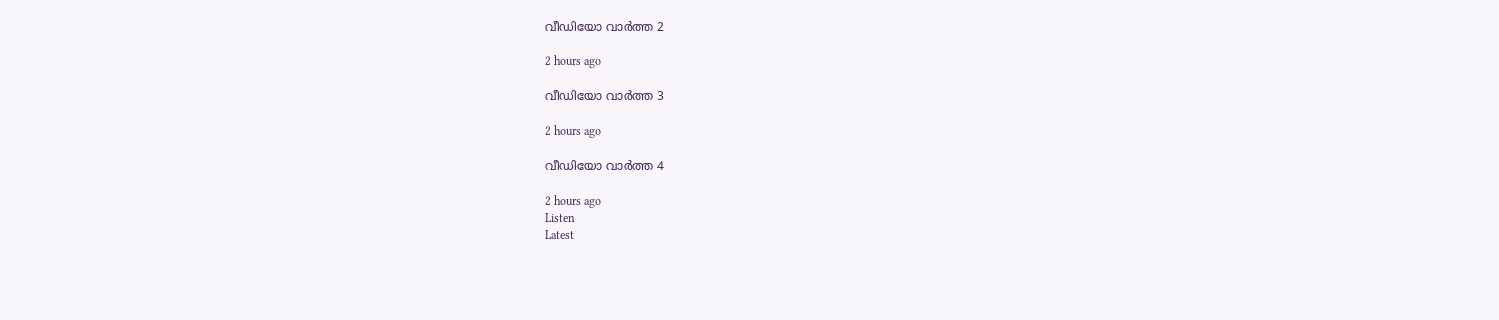വീഡിയോ വാർത്ത 2

2 hours ago

വീഡിയോ വാർത്ത 3

2 hours ago

വീഡിയോ വാർത്ത 4

2 hours ago
Listen
Latest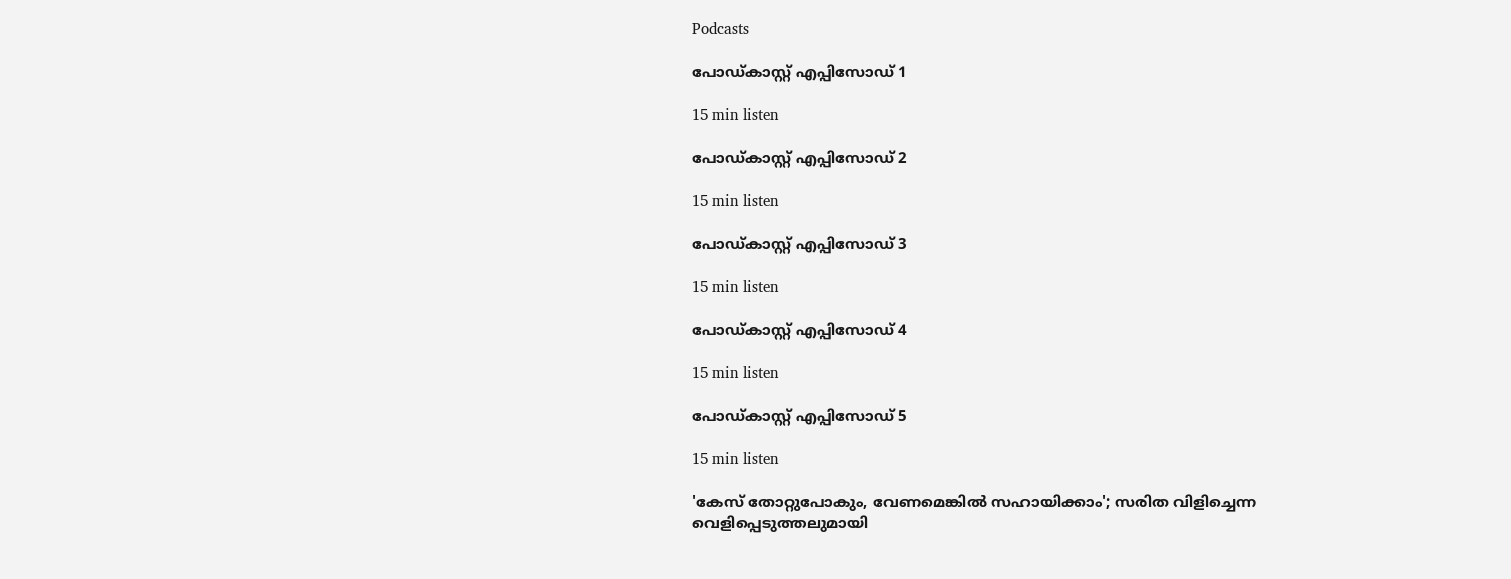Podcasts

പോഡ്കാസ്റ്റ് എപ്പിസോഡ് 1

15 min listen

പോഡ്കാസ്റ്റ് എപ്പിസോഡ് 2

15 min listen

പോഡ്കാസ്റ്റ് എപ്പിസോഡ് 3

15 min listen

പോഡ്കാസ്റ്റ് എപ്പിസോഡ് 4

15 min listen

പോഡ്കാസ്റ്റ് എപ്പിസോഡ് 5

15 min listen

'കേസ് തോറ്റുപോകും, വേണമെങ്കില്‍ സഹായിക്കാം'; സരിത വിളിച്ചെന്ന വെളിപ്പെടുത്തലുമായി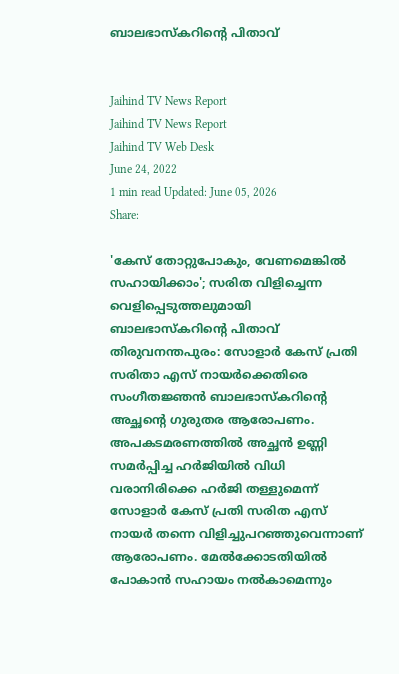ബാലഭാസ്കറിന്‍റെ പിതാവ്


Jaihind TV News Report
Jaihind TV News Report
Jaihind TV Web Desk
June 24, 2022
1 min read Updated: June 05, 2026
Share:

'കേസ് തോറ്റുപോകും, വേണമെങ്കില്‍ സഹായിക്കാം'; സരിത വിളിച്ചെന്ന വെളിപ്പെടുത്തലുമായി ബാലഭാസ്കറിന്‍റെ പിതാവ്
തിരുവനന്തപുരം: സോളാർ കേസ് പ്രതി സരിതാ എസ് നായർക്കെതിരെ സംഗീതജ്ഞൻ ബാലഭാസ്കറിന്‍റെ അച്ഛന്‍റെ ഗുരുതര ആരോപണം. അപകടമരണത്തില്‍ അച്ഛന്‍ ഉണ്ണി സമര്‍പ്പിച്ച ഹര്‍ജിയില്‍ വിധി വരാനിരിക്കെ ഹര്‍ജി തള്ളുമെന്ന് സോളാർ കേസ് പ്രതി സരിത എസ് നായര്‍ തന്നെ വിളിച്ചുപറഞ്ഞുവെന്നാണ് ആരോപണം. മേൽക്കോടതിയിൽ പോകാൻ സഹായം നൽകാമെന്നും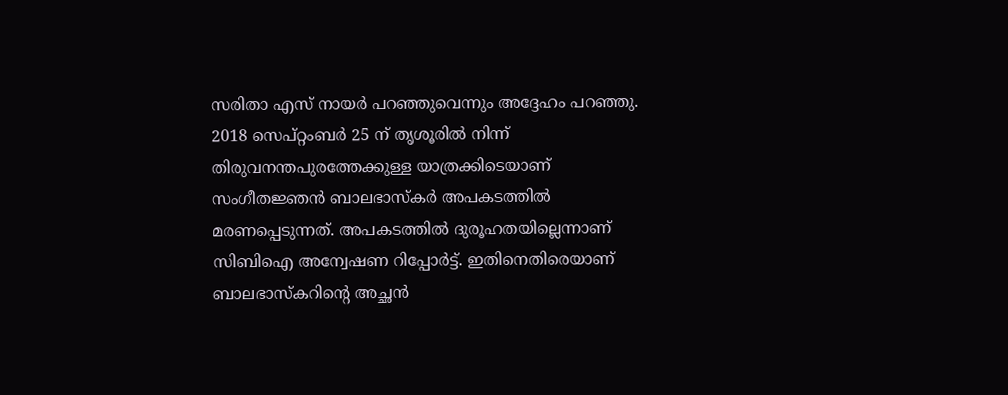സരിതാ എസ് നായർ പറഞ്ഞുവെന്നും അദ്ദേഹം പറഞ്ഞു. 2018 സെപ്റ്റംബർ 25 ന് തൃശൂരിൽ നിന്ന് തിരുവനന്തപുരത്തേക്കുള്ള യാത്രക്കിടെയാണ് സംഗീതജ്ഞൻ ബാലഭാസ്കർ അപകടത്തിൽ മരണപ്പെടുന്നത്. അപകടത്തിൽ ദുരൂഹതയില്ലെന്നാണ് സിബിഐ അന്വേഷണ റിപ്പോർട്ട്. ഇതിനെതിരെയാണ് ബാലഭാസ്കറിന്‍റെ അച്ഛൻ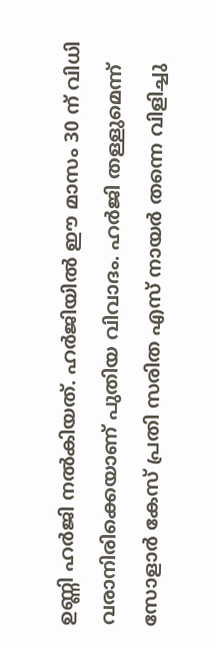ഉണ്ണി ഹർജി നൽകിയത്. ഹർജിയിൽ ഈ മാസം 30 ന് വിധി വരാനിരിക്കെയാണ് പുതിയ വിവാദം. ഹർജി തള്ളുമെന്ന് സോളാർ കേസ് പ്രതി സരിത എസ് നായർ തന്നെ വിളിച്ചു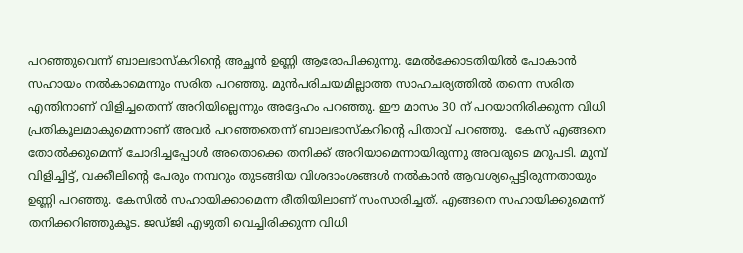പറഞ്ഞുവെന്ന് ബാലഭാസ്കറിന്‍റെ അച്ഛൻ ഉണ്ണി ആരോപിക്കുന്നു. മേൽക്കോടതിയിൽ പോകാൻ സഹായം നൽകാമെന്നും സരിത പറഞ്ഞു. മുൻപരിചയമില്ലാത്ത സാഹചര്യത്തിൽ തന്നെ സരിത എന്തിനാണ് വിളിച്ചതെന്ന് അറിയില്ലെന്നും അദ്ദേഹം പറഞ്ഞു. ഈ മാസം 30 ന് പറയാനിരിക്കുന്ന വിധി പ്രതികൂലമാകുമെന്നാണ് അവര്‍ പറഞ്ഞതെന്ന് ബാലഭാസ്‌കറിന്‍റെ പിതാവ് പറഞ്ഞു.  കേസ് എങ്ങനെ തോല്‍ക്കുമെന്ന് ചോദിച്ചപ്പോള്‍ അതൊക്കെ തനിക്ക് അറിയാമെന്നായിരുന്നു അവരുടെ മറുപടി. മുമ്പ് വിളിച്ചിട്ട്, വക്കീലിന്‍റെ പേരും നമ്പറും തുടങ്ങിയ വിശദാംശങ്ങള്‍ നല്‍കാന്‍ ആവശ്യപ്പെട്ടിരുന്നതായും ഉണ്ണി പറഞ്ഞു. കേസില്‍ സഹായിക്കാമെന്ന രീതിയിലാണ് സംസാരിച്ചത്. എങ്ങനെ സഹായിക്കുമെന്ന് തനിക്കറിഞ്ഞുകൂട. ജഡ്ജി എഴുതി വെച്ചിരിക്കുന്ന വിധി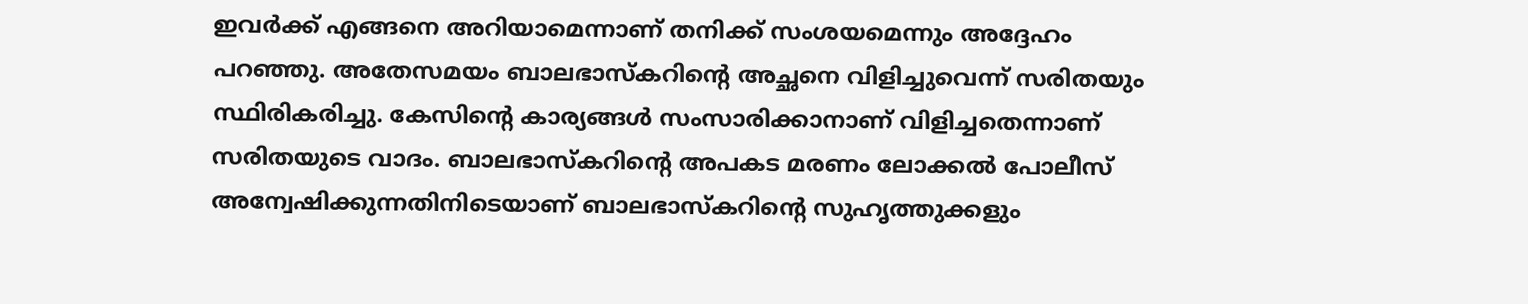ഇവര്‍ക്ക് എങ്ങനെ അറിയാമെന്നാണ് തനിക്ക് സംശയമെന്നും അദ്ദേഹം പറഞ്ഞു. അതേസമയം ബാലഭാസ്കറിന്‍റെ അച്ഛനെ വിളിച്ചുവെന്ന് സരിതയും സ്ഥിരികരിച്ചു. കേസിന്‍റെ കാര്യങ്ങൾ സംസാരിക്കാനാണ് വിളിച്ചതെന്നാണ് സരിതയുടെ വാദം. ബാലഭാസ്കറിന്‍റെ അപകട മരണം ലോക്കൽ പോലീസ് അന്വേഷിക്കുന്നതിനിടെയാണ് ബാലഭാസ്കറിന്‍റെ സുഹൃത്തുക്കളും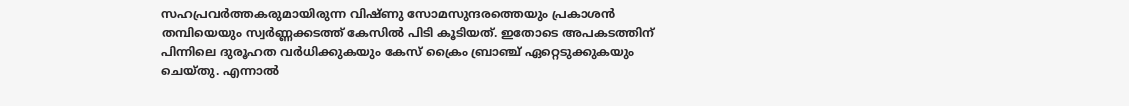സഹപ്രവർത്തകരുമായിരുന്ന വിഷ്ണു സോമസുന്ദരത്തെയും പ്രകാശൻ തമ്പിയെയും സ്വർണ്ണക്കടത്ത് കേസിൽ പിടി കൂടിയത്. ഇതോടെ അപകടത്തിന് പിന്നിലെ ദുരൂഹത വർധിക്കുകയും കേസ് ക്രൈം ബ്രാഞ്ച് ഏറ്റെടുക്കുകയും ചെയ്തു. എന്നാൽ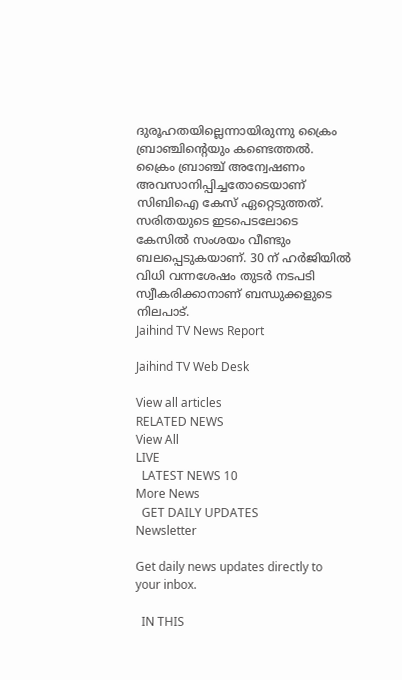ദുരൂഹതയില്ലെന്നായിരുന്നു ക്രൈം ബ്രാഞ്ചിന്‍റെയും കണ്ടെത്തൽ. ക്രൈം ബ്രാഞ്ച് അന്വേഷണം അവസാനിപ്പിച്ചതോടെയാണ് സിബിഐ കേസ് ഏറ്റെടുത്തത്. സരിതയുടെ ഇടപെടലോടെ കേസിൽ സംശയം വീണ്ടും ബലപ്പെടുകയാണ്. 30 ന് ഹർജിയിൽ വിധി വന്നശേഷം തുടർ നടപടി സ്വീകരിക്കാനാണ് ബന്ധുക്കളുടെ നിലപാട്.
Jaihind TV News Report

Jaihind TV Web Desk

View all articles
RELATED NEWS
View All
LIVE
  LATEST NEWS 10
More News
  GET DAILY UPDATES
Newsletter

Get daily news updates directly to your inbox.

  IN THIS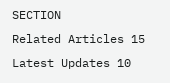SECTION
Related Articles 15
Latest Updates 10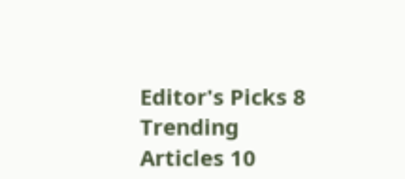Editor's Picks 8
Trending Articles 10